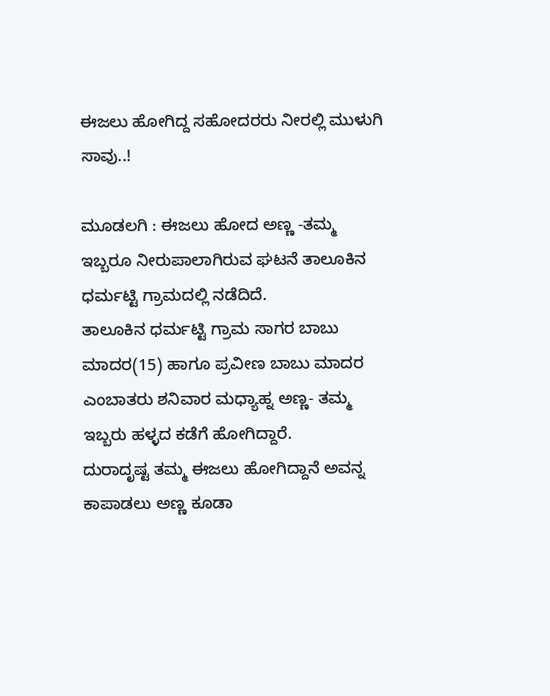ಈಜಲು ಹೋಗಿದ್ದ ಸಹೋದರರು ನೀರಲ್ಲಿ ಮುಳುಗಿ ಸಾವು..!

ಮೂಡಲಗಿ : ಈಜಲು ಹೋದ ಅಣ್ಣ -ತಮ್ಮ ಇಬ್ಬರೂ ನೀರುಪಾಲಾಗಿರುವ ಘಟನೆ ತಾಲೂಕಿನ ಧರ್ಮಟ್ಟಿ ಗ್ರಾಮದಲ್ಲಿ ನಡೆದಿದೆ.
ತಾಲೂಕಿನ ಧರ್ಮಟ್ಟಿ ಗ್ರಾಮ ಸಾಗರ ಬಾಬು ಮಾದರ(15) ಹಾಗೂ ಪ್ರವೀಣ ಬಾಬು ಮಾದರ ಎಂಬಾತರು ಶನಿವಾರ ಮಧ್ಯಾಹ್ನ ಅಣ್ಣ- ತಮ್ಮ ಇಬ್ಬರು ಹಳ್ಳದ ಕಡೆಗೆ ಹೋಗಿದ್ದಾರೆ.
ದುರಾದೃಷ್ಟ ತಮ್ಮ ಈಜಲು ಹೋಗಿದ್ದಾನೆ ಅವನ್ನ ಕಾಪಾಡಲು ಅಣ್ಣ ಕೂಡಾ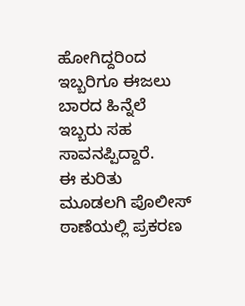ಹೋಗಿದ್ದರಿಂದ ಇಬ್ಬರಿಗೂ ಈಜಲು ಬಾರದ ಹಿನ್ನೆಲೆ ಇಬ್ಬರು ಸಹ ಸಾವನಪ್ಪಿದ್ದಾರೆ.
ಈ ಕುರಿತು ಮೂಡಲಗಿ ಪೊಲೀಸ್ ಠಾಣೆಯಲ್ಲಿ ಪ್ರಕರಣ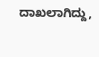ದಾಖಲಾಗಿದ್ದು,